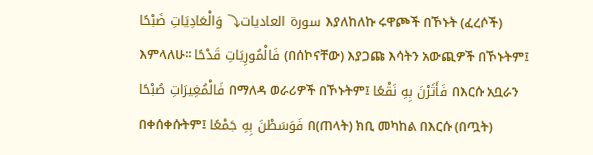سورة العاديات⤵ وَالْعَادِيَاتِ ضَبْحًا እያለከለኩ ሩዋጮች በኾኑት (ፈረሶች) እምላለሁ፡፡ فَالْمُورِيَاتِ قَدْحًا (በሰኮናቸው) እያጋጩ እሳትን አውጪዎች በኾኑትም፤ فَالْمُغِيرَاتِ صُبْحًا በማለዳ ወራሪዎች በኾኑትም፤ فَأَثَرْنَ بِهِ نَقْعًا በእርሱ አቧራን በቀሰቀሱትም፤ فَوَسَطْنَ بِهِ جَمْعًا በ(ጠላት) ክቢ መካከል በእርሱ (በጧት)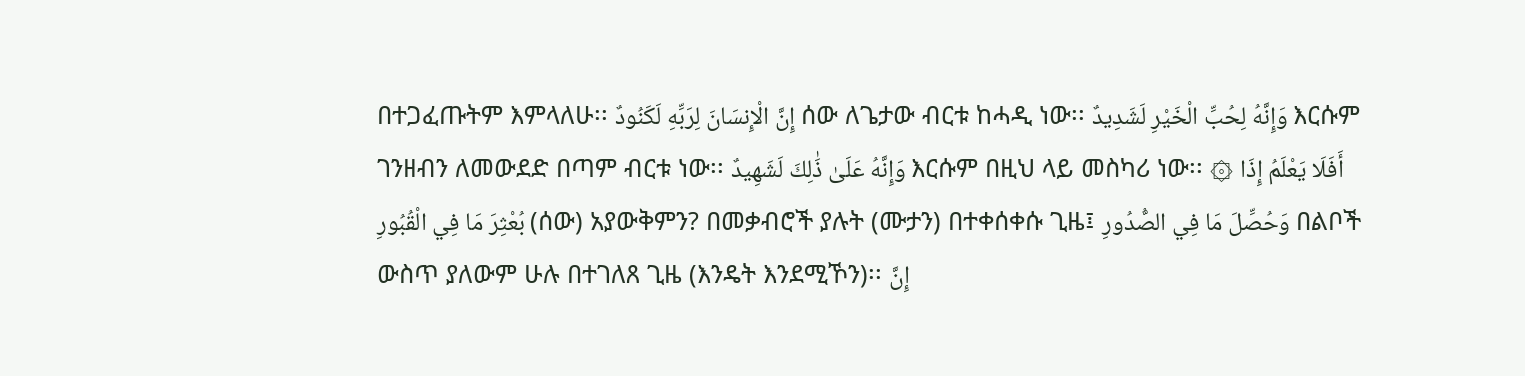በተጋፈጡትም እምላለሁ፡፡ إِنَّ الْإِنسَانَ لِرَبِّهِ لَكَنُودٌ ሰው ለጌታው ብርቱ ከሓዲ ነው፡፡ وَإِنَّهُ لِحُبِّ الْخَيْرِ لَشَدِيدٌ እርሱም ገንዘብን ለመውደድ በጣም ብርቱ ነው፡፡ وَإِنَّهُ عَلَىٰ ذَٰلِكَ لَشَهِيدٌ እርሱም በዚህ ላይ መስካሪ ነው፡፡ ۞ أَفَلَا يَعْلَمُ إِذَا بُعْثِرَ مَا فِي الْقُبُورِ (ሰው) አያውቅምን? በመቃብሮች ያሉት (ሙታን) በተቀሰቀሱ ጊዜ፤ وَحُصِّلَ مَا فِي الصُّدُورِ በልቦች ውስጥ ያለውም ሁሉ በተገለጸ ጊዜ (እንዴት እንደሚኾን)፡፡ إِنَّ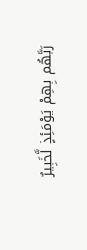رَبَّهُم بِهِمْ يَوْمَئِذٍ لَّخَبِيرٌ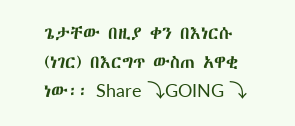ጌታቸው በዚያ ቀን በእነርሱ (ነገር) በእርግጥ ውስጠ አዋቂ ነው፡፡ Share ⤵GOING ⤵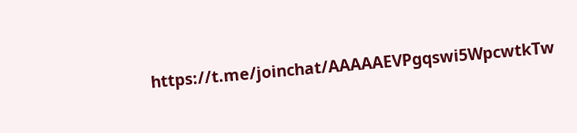https://t.me/joinchat/AAAAAEVPgqswi5WpcwtkTw